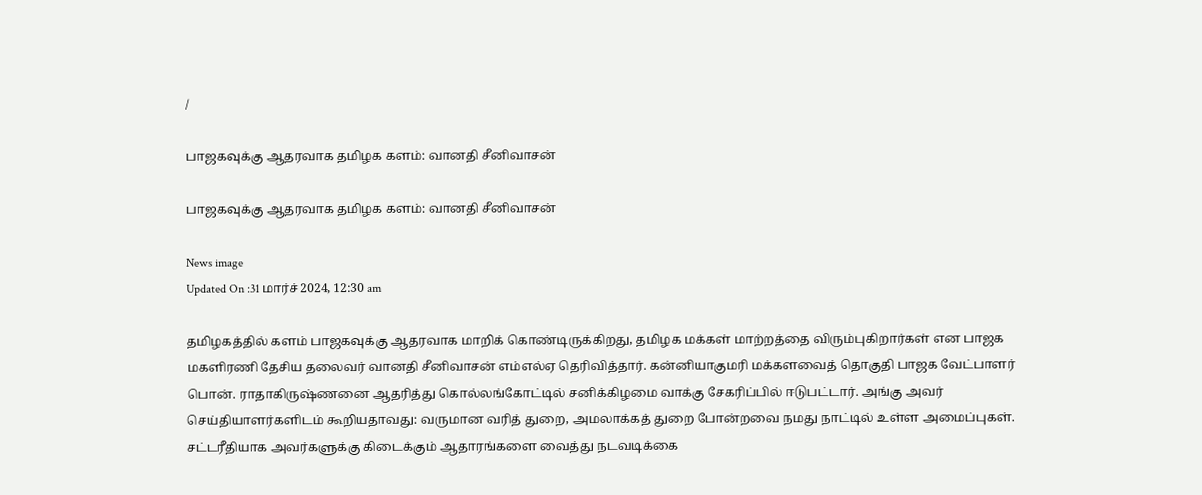/

பாஜகவுக்கு ஆதரவாக தமிழக களம்: வானதி சீனிவாசன்

பாஜகவுக்கு ஆதரவாக தமிழக களம்: வானதி சீனிவாசன்

News image
Updated On :31 மார்ச் 2024, 12:30 am

தமிழகத்தில் களம் பாஜகவுக்கு ஆதரவாக மாறிக் கொண்டிருக்கிறது, தமிழக மக்கள் மாற்றத்தை விரும்புகிறார்கள் என பாஜக மகளிரணி தேசிய தலைவர் வானதி சீனிவாசன் எம்எல்ஏ தெரிவித்தார். கன்னியாகுமரி மக்களவைத் தொகுதி பாஜக வேட்பாளர் பொன். ராதாகிருஷ்ணனை ஆதரித்து கொல்லங்கோட்டில் சனிக்கிழமை வாக்கு சேகரிப்பில் ஈடுபட்டார். அங்கு அவர் செய்தியாளர்களிடம் கூறியதாவது: வருமான வரித் துறை, அமலாக்கத் துறை போன்றவை நமது நாட்டில் உள்ள அமைப்புகள். சட்டரீதியாக அவர்களுக்கு கிடைக்கும் ஆதாரங்களை வைத்து நடவடிக்கை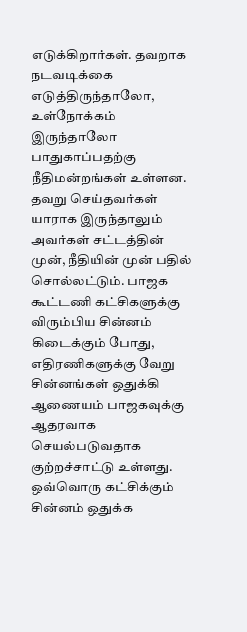எடுக்கிறார்கள். தவறாக நடவடிக்கை எடுத்திருந்தாலோ, உள்நோக்கம் இருந்தாலோ பாதுகாப்பதற்கு நீதிமன்றங்கள் உள்ளன. தவறு செய்தவர்கள் யாராக இருந்தாலும் அவர்கள் சட்டத்தின் முன், நீதியின் முன் பதில் சொல்லட்டும். பாஜக கூட்டணி கட்சிகளுக்கு விரும்பிய சின்னம் கிடைக்கும் போது, எதிரணிகளுக்கு வேறு சின்னங்கள் ஒதுக்கி ஆணையம் பாஜகவுக்கு ஆதரவாக செயல்படுவதாக குற்றச்சாட்டு உள்ளது. ஒவ்வொரு கட்சிக்கும் சின்னம் ஒதுக்க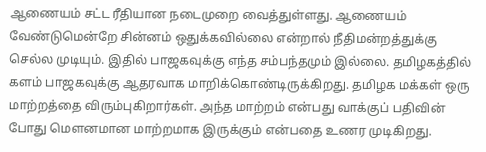ஆணையம் சட்ட ரீதியான நடைமுறை வைத்துள்ளது. ஆணையம் வேண்டுமென்றே சின்னம் ஒதுக்கவில்லை என்றால் நீதிமன்றத்துக்கு செல்ல முடியும். இதில் பாஜகவுக்கு எந்த சம்பந்தமும் இல்லை. தமிழகத்தில் களம் பாஜகவுக்கு ஆதரவாக மாறிக்கொண்டிருக்கிறது. தமிழக மக்கள் ஒரு மாற்றத்தை விரும்புகிறார்கள். அந்த மாற்றம் என்பது வாக்குப் பதிவின் போது மௌனமான மாற்றமாக இருக்கும் என்பதை உணர முடிகிறது.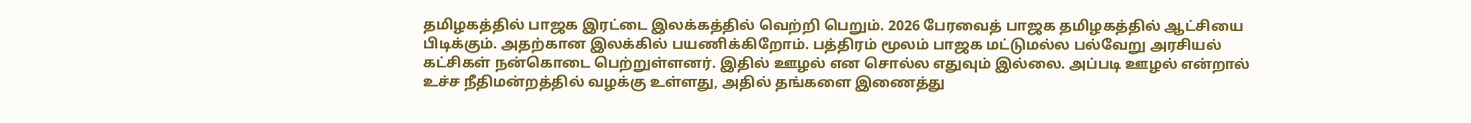தமிழகத்தில் பாஜக இரட்டை இலக்கத்தில் வெற்றி பெறும். 2026 பேரவைத் பாஜக தமிழகத்தில் ஆட்சியை பிடிக்கும். அதற்கான இலக்கில் பயணிக்கிறோம். பத்திரம் மூலம் பாஜக மட்டுமல்ல பல்வேறு அரசியல் கட்சிகள் நன்கொடை பெற்றுள்ளனர். இதில் ஊழல் என சொல்ல எதுவும் இல்லை. அப்படி ஊழல் என்றால் உச்ச நீதிமன்றத்தில் வழக்கு உள்ளது, அதில் தங்களை இணைத்து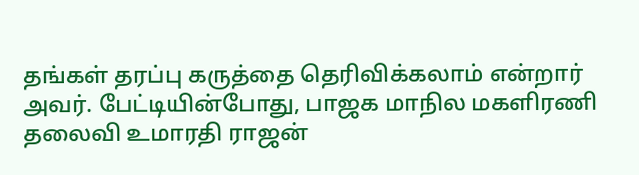தங்கள் தரப்பு கருத்தை தெரிவிக்கலாம் என்றார் அவர். பேட்டியின்போது, பாஜக மாநில மகளிரணி தலைவி உமாரதி ராஜன்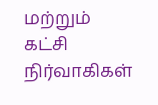மற்றும் கட்சி நிர்வாகிகள்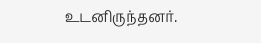உடனிருந்தனர்.